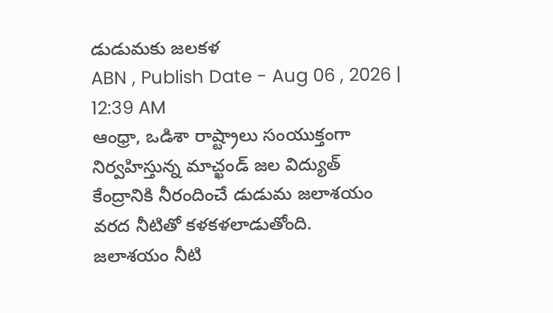డుడుమకు జలకళ
ABN , Publish Date - Aug 06 , 2026 | 12:39 AM
ఆంధ్రా, ఒడిశా రాష్ట్రాలు సంయుక్తంగా నిర్వహిస్తున్న మాచ్ఖండ్ జల విద్యుత్ కేంద్రానికి నీరందించే డుడుమ జలాశయం వరద నీటితో కళకళలాడుతోంది.
జలాశయం నీటి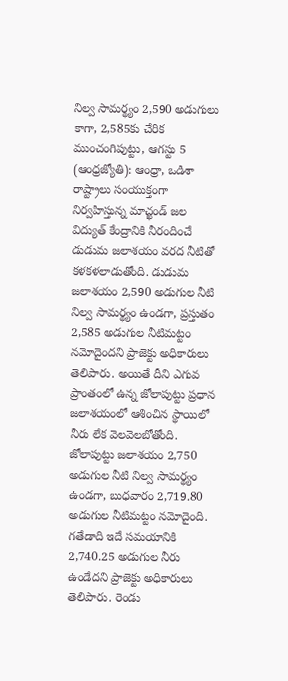నిల్వ సామర్థ్యం 2,590 అడుగులు కాగా, 2,585కు చేరిక
ముంచంగిపుట్టు, ఆగస్టు 5 (ఆంధ్రజ్యోతి): ఆంధ్రా, ఒడిశా రాష్ట్రాలు సంయుక్తంగా నిర్వహిస్తున్న మాచ్ఖండ్ జల విద్యుత్ కేంద్రానికి నీరందించే డుడుమ జలాశయం వరద నీటితో కళకళలాడుతోంది. డుడుమ జలాశయం 2,590 అడుగుల నీటి నిల్వ సామర్థ్యం ఉండగా, ప్రస్తుతం 2,585 అడుగుల నీటిమట్టం నమోదైందని ప్రాజెక్టు అధికారులు తెలిపారు. అయితే దీని ఎగువ ప్రాంతంలో ఉన్న జోలాపుట్టు ప్రధాన జలాశయంలో ఆశించిన స్థాయిలో నీరు లేక వెలవెలబోతోంది. జోలాపుట్టు జలాశయం 2,750 అడుగుల నీటి నిల్వ సామర్థ్యం ఉండగా, బుధవారం 2,719.80 అడుగుల నీటిమట్టం నమోదైంది. గతేడాది ఇదే సమయానికి 2,740.25 అడుగుల నీరు ఉండేదని ప్రాజెక్టు అధికారులు తెలిపారు. రెండు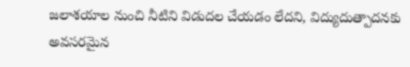జలాశయాల నుంచి నీటిని విడుదల చేయడం లేదని, విద్యుదుత్పాదనకు అవసరమైన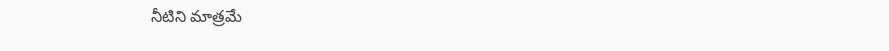నీటిని మాత్రమే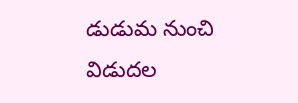డుడుమ నుంచి విడుదల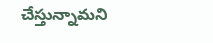చేస్తున్నామని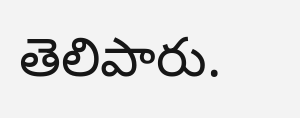తెలిపారు.